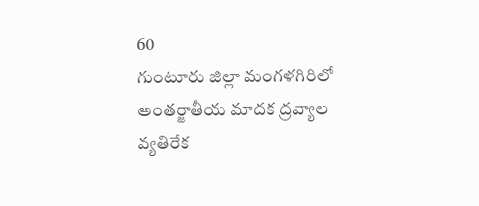60
గుంటూరు జిల్లా మంగళగిరిలో అంతర్జాతీయ మాదక ద్రవ్యాల వ్యతిరేక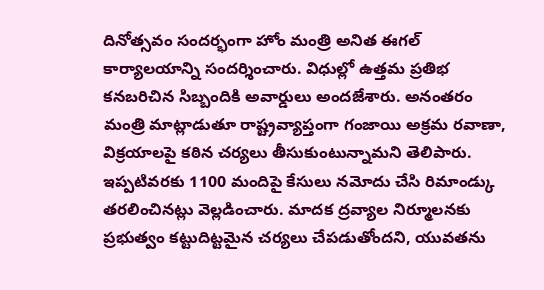దినోత్సవం సందర్భంగా హోం మంత్రి అనిత ఈగల్ కార్యాలయాన్ని సందర్శించారు. విధుల్లో ఉత్తమ ప్రతిభ కనబరిచిన సిబ్బందికి అవార్డులు అందజేశారు. అనంతరం మంత్రి మాట్లాడుతూ రాష్ట్రవ్యాప్తంగా గంజాయి అక్రమ రవాణా, విక్రయాలపై కఠిన చర్యలు తీసుకుంటున్నామని తెలిపారు. ఇప్పటివరకు 1100 మందిపై కేసులు నమోదు చేసి రిమాండ్కు తరలించినట్లు వెల్లడించారు. మాదక ద్రవ్యాల నిర్మూలనకు ప్రభుత్వం కట్టుదిట్టమైన చర్యలు చేపడుతోందని, యువతను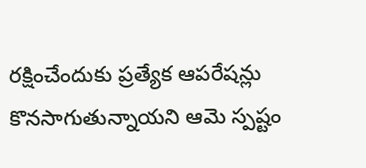రక్షించేందుకు ప్రత్యేక ఆపరేషన్లు కొనసాగుతున్నాయని ఆమె స్పష్టం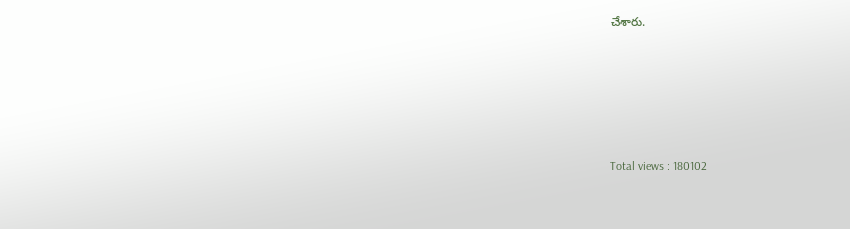చేశారు.





Total views : 180102